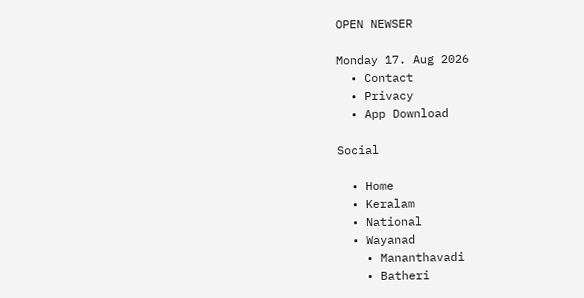OPEN NEWSER

Monday 17. Aug 2026
  • Contact
  • Privacy
  • App Download

Social

  • Home
  • Keralam
  • National
  • Wayanad
    • Mananthavadi
    • Batheri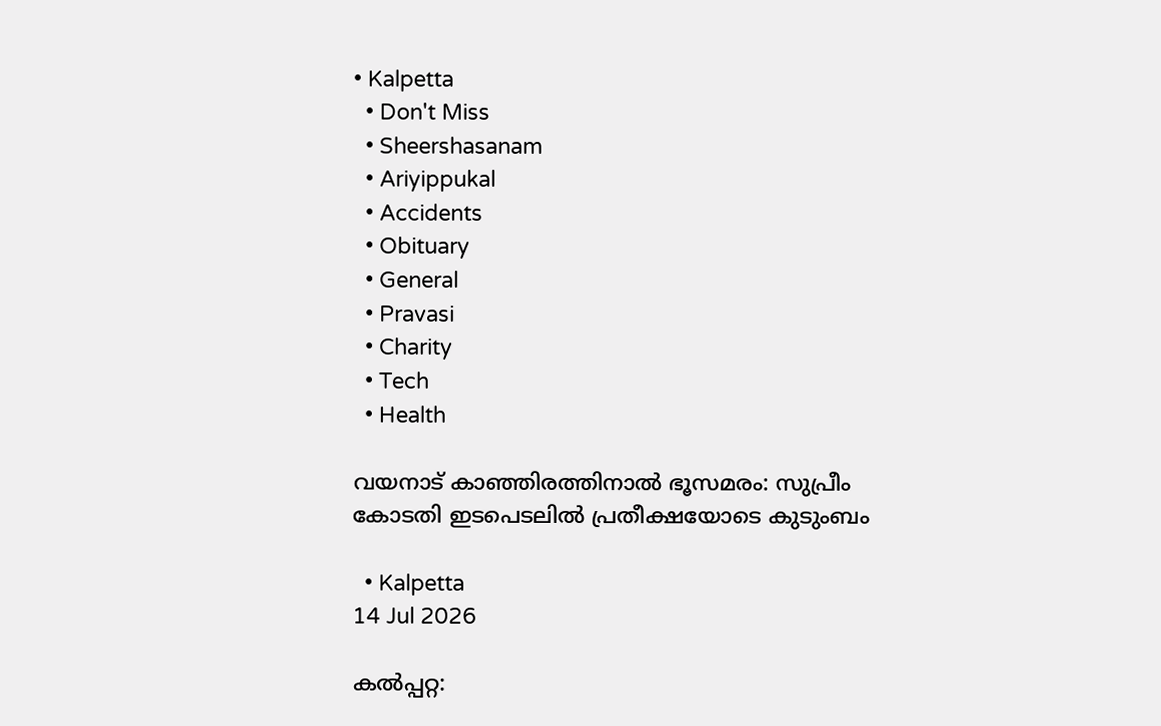• Kalpetta
  • Don't Miss
  • Sheershasanam
  • Ariyippukal
  • Accidents
  • Obituary
  • General
  • Pravasi
  • Charity
  • Tech
  • Health

വയനാട് കാഞ്ഞിരത്തിനാല്‍ ഭൂസമരം: സുപ്രീം കോടതി ഇടപെടലില്‍ പ്രതീക്ഷയോടെ കുടുംബം

  • Kalpetta
14 Jul 2026

കല്‍പ്പറ്റ: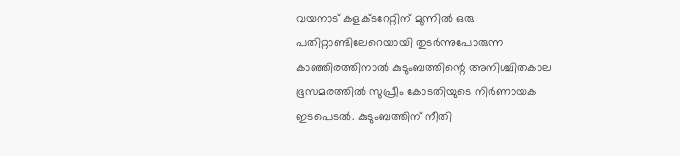വയനാട് കളക്ടറേറ്റിന് മുന്നില്‍ ഒരു പതിറ്റാണ്ടിലേറെയായി തുടര്‍ന്നുപോരുന്ന കാഞ്ഞിരത്തിനാല്‍ കുടുംബത്തിന്റെ അനിശ്ചിതകാല ഭൂസമരത്തില്‍ സുപ്രീം കോടതിയുടെ നിര്‍ണായക ഇടപെടല്‍. കുടുംബത്തിന് നീതി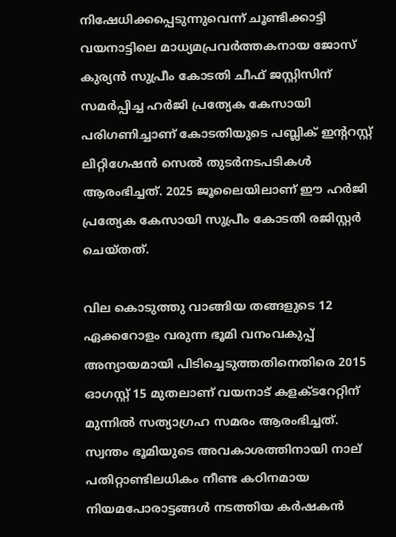നിഷേധിക്കപ്പെടുന്നുവെന്ന് ചൂണ്ടിക്കാട്ടി വയനാട്ടിലെ മാധ്യമപ്രവര്‍ത്തകനായ ജോസ് കുര്യന്‍ സുപ്രീം കോടതി ചീഫ് ജസ്റ്റിസിന് സമര്‍പ്പിച്ച ഹര്‍ജി പ്രത്യേക കേസായി പരിഗണിച്ചാണ് കോടതിയുടെ പബ്ലിക് ഇന്ററസ്റ്റ് ലിറ്റിഗേഷന്‍ സെല്‍ തുടര്‍നടപടികള്‍ ആരംഭിച്ചത്. 2025 ജൂലൈയിലാണ് ഈ ഹര്‍ജി പ്രത്യേക കേസായി സുപ്രീം കോടതി രജിസ്റ്റര്‍ ചെയ്തത്.

വില കൊടുത്തു വാങ്ങിയ തങ്ങളുടെ 12 ഏക്കറോളം വരുന്ന ഭൂമി വനംവകുപ്പ് അന്യായമായി പിടിച്ചെടുത്തതിനെതിരെ 2015 ഓഗസ്റ്റ് 15 മുതലാണ് വയനാട് കളക്ടറേറ്റിന് മുന്നില്‍ സത്യാഗ്രഹ സമരം ആരംഭിച്ചത്. സ്വന്തം ഭൂമിയുടെ അവകാശത്തിനായി നാല് പതിറ്റാണ്ടിലധികം നീണ്ട കഠിനമായ നിയമപോരാട്ടങ്ങള്‍ നടത്തിയ കര്‍ഷകന്‍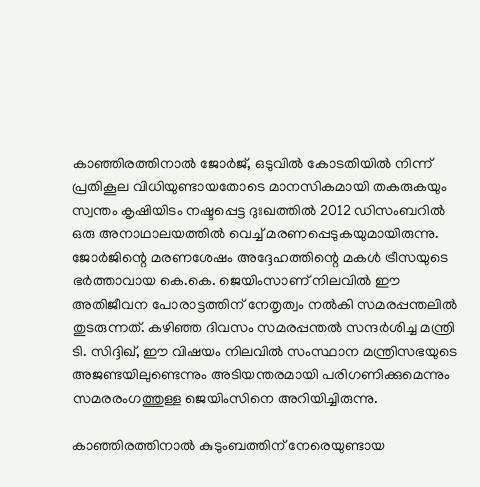കാഞ്ഞിരത്തിനാല്‍ ജോര്‍ജ്, ഒടുവില്‍ കോടതിയില്‍ നിന്ന് പ്രതികൂല വിധിയുണ്ടായതോടെ മാനസികമായി തകരുകയും സ്വന്തം കൃഷിയിടം നഷ്ടപ്പെട്ട ദുഃഖത്തില്‍ 2012 ഡിസംബറില്‍ ഒരു അനാഥാലയത്തില്‍ വെച്ച് മരണപ്പെടുകയുമായിരുന്നു. ജോര്‍ജിന്റെ മരണശേഷം അദ്ദേഹത്തിന്റെ മകള്‍ ട്രീസയുടെ ഭര്‍ത്താവായ കെ.കെ. ജെയിംസാണ് നിലവില്‍ ഈ അതിജീവന പോരാട്ടത്തിന് നേതൃത്വം നല്‍കി സമരപ്പന്തലില്‍ തുടരുന്നത്. കഴിഞ്ഞ ദിവസം സമരപ്പന്തല്‍ സന്ദര്‍ശിച്ച മന്ത്രി ടി. സിദ്ദിഖ്, ഈ വിഷയം നിലവില്‍ സംസ്ഥാന മന്ത്രിസഭയുടെ അജണ്ടയിലുണ്ടെന്നും അടിയന്തരമായി പരിഗണിക്കുമെന്നും സമരരംഗത്തുള്ള ജെയിംസിനെ അറിയിച്ചിരുന്നു.

കാഞ്ഞിരത്തിനാല്‍ കുടുംബത്തിന് നേരെയുണ്ടായ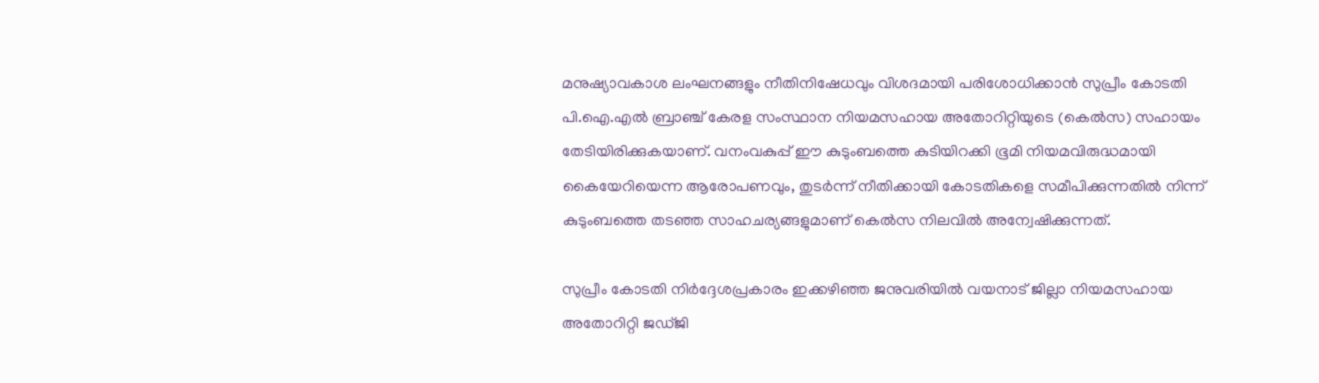മനുഷ്യാവകാശ ലംഘനങ്ങളും നീതിനിഷേധവും വിശദമായി പരിശോധിക്കാന്‍ സുപ്രീം കോടതി പി.ഐ.എല്‍ ബ്രാഞ്ച് കേരള സംസ്ഥാന നിയമസഹായ അതോറിറ്റിയുടെ (കെല്‍സ) സഹായം തേടിയിരിക്കുകയാണ്. വനംവകുപ്പ് ഈ കുടുംബത്തെ കുടിയിറക്കി ഭൂമി നിയമവിരുദ്ധമായി കൈയേറിയെന്ന ആരോപണവും, തുടര്‍ന്ന് നീതിക്കായി കോടതികളെ സമീപിക്കുന്നതില്‍ നിന്ന് കുടുംബത്തെ തടഞ്ഞ സാഹചര്യങ്ങളുമാണ് കെല്‍സ നിലവില്‍ അന്വേഷിക്കുന്നത്.

സുപ്രീം കോടതി നിര്‍ദ്ദേശപ്രകാരം ഇക്കഴിഞ്ഞ ജനുവരിയില്‍ വയനാട് ജില്ലാ നിയമസഹായ അതോറിറ്റി ജഡ്ജി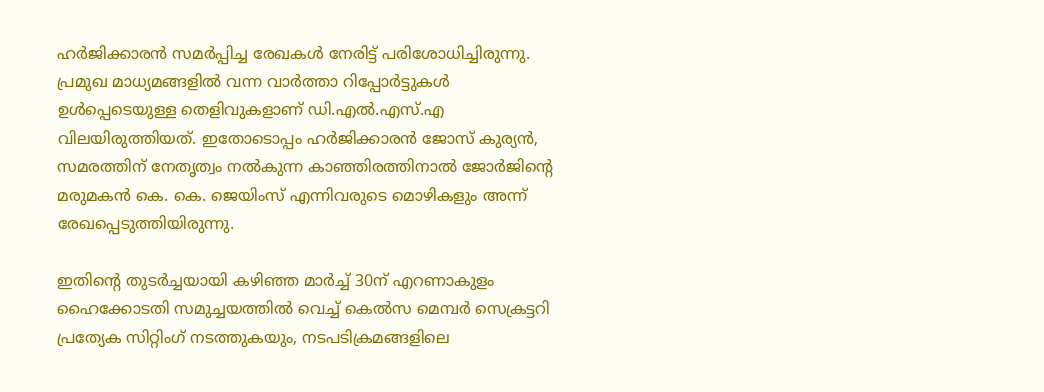ഹര്‍ജിക്കാരന്‍ സമര്‍പ്പിച്ച രേഖകള്‍ നേരിട്ട് പരിശോധിച്ചിരുന്നു. പ്രമുഖ മാധ്യമങ്ങളില്‍ വന്ന വാര്‍ത്താ റിപ്പോര്‍ട്ടുകള്‍ ഉള്‍പ്പെടെയുള്ള തെളിവുകളാണ് ഡി.എല്‍.എസ്.എ വിലയിരുത്തിയത്. ഇതോടൊപ്പം ഹര്‍ജിക്കാരന്‍ ജോസ് കുര്യന്‍, സമരത്തിന് നേതൃത്വം നല്‍കുന്ന കാഞ്ഞിരത്തിനാല്‍ ജോര്‍ജിന്റെ മരുമകന്‍ കെ. കെ. ജെയിംസ് എന്നിവരുടെ മൊഴികളും അന്ന് രേഖപ്പെടുത്തിയിരുന്നു.

ഇതിന്റെ തുടര്‍ച്ചയായി കഴിഞ്ഞ മാര്‍ച്ച് 30ന് എറണാകുളം ഹൈക്കോടതി സമുച്ചയത്തില്‍ വെച്ച് കെല്‍സ മെമ്പര്‍ സെക്രട്ടറി പ്രത്യേക സിറ്റിംഗ് നടത്തുകയും, നടപടിക്രമങ്ങളിലെ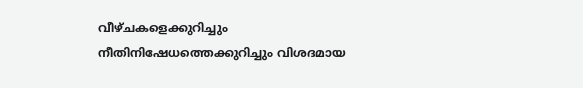വീഴ്ചകളെക്കുറിച്ചും നീതിനിഷേധത്തെക്കുറിച്ചും വിശദമായ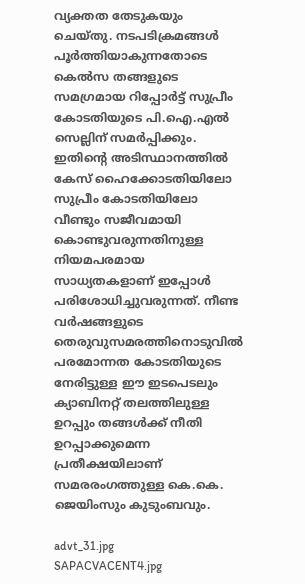വ്യക്തത തേടുകയും ചെയ്തു. നടപടിക്രമങ്ങള്‍ പൂര്‍ത്തിയാകുന്നതോടെ കെല്‍സ തങ്ങളുടെ സമഗ്രമായ റിപ്പോര്‍ട്ട് സുപ്രീം കോടതിയുടെ പി.ഐ.എല്‍ സെല്ലിന് സമര്‍പ്പിക്കും. ഇതിന്റെ അടിസ്ഥാനത്തില്‍ കേസ് ഹൈക്കോടതിയിലോ സുപ്രീം കോടതിയിലോ വീണ്ടും സജീവമായി കൊണ്ടുവരുന്നതിനുള്ള നിയമപരമായ സാധ്യതകളാണ് ഇപ്പോള്‍ പരിശോധിച്ചുവരുന്നത്. നീണ്ട വര്‍ഷങ്ങളുടെ തെരുവുസമരത്തിനൊടുവില്‍ പരമോന്നത കോടതിയുടെ നേരിട്ടുള്ള ഈ ഇടപെടലും ക്യാബിനറ്റ് തലത്തിലുള്ള ഉറപ്പും തങ്ങള്‍ക്ക് നീതി ഉറപ്പാക്കുമെന്ന പ്രതീക്ഷയിലാണ് സമരരംഗത്തുള്ള കെ.കെ. ജെയിംസും കുടുംബവും.

advt_31.jpg
SAPACVACENT4.jpg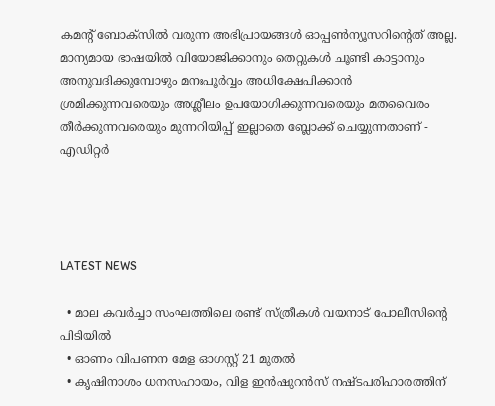കമന്റ് ബോക്‌സില്‍ വരുന്ന അഭിപ്രായങ്ങള്‍ ഓപ്പൺന്യൂസറിന്റെത് അല്ല. മാന്യമായ ഭാഷയില്‍ വിയോജിക്കാനും തെറ്റുകള്‍ ചൂണ്ടി കാട്ടാനും അനുവദിക്കുമ്പോഴും മനഃപൂര്‍വ്വം അധിക്ഷേപിക്കാന്‍ ശ്രമിക്കുന്നവരെയും അശ്ലീലം ഉപയോഗിക്കുന്നവരെയും മതവൈരം തീര്‍ക്കുന്നവരെയും മുന്നറിയിപ്പ് ഇല്ലാതെ ബ്ലോക്ക് ചെയ്യുന്നതാണ് - എഡിറ്റര്‍




LATEST NEWS

  • മാല കവര്‍ച്ചാ സംഘത്തിലെ രണ്ട് സ്ത്രീകള്‍ വയനാട് പോലീസിന്റെ പിടിയില്‍
  • ഓണം വിപണന മേള ഓഗസ്റ്റ് 21 മുതല്‍
  • കൃഷിനാശം ധനസഹായം, വിള ഇന്‍ഷുറന്‍സ് നഷ്ടപരിഹാരത്തിന്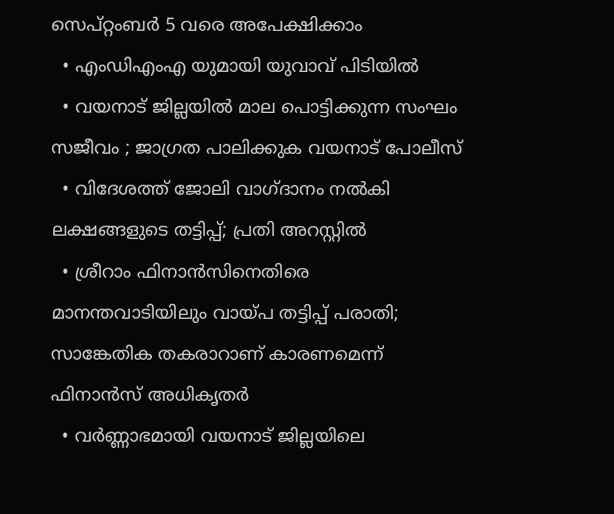സെപ്റ്റംബര്‍ 5 വരെ അപേക്ഷിക്കാം
  • എംഡിഎംഎ യുമായി യുവാവ് പിടിയില്‍
  • വയനാട് ജില്ലയില്‍ മാല പൊട്ടിക്കുന്ന സംഘം സജീവം ; ജാഗ്രത പാലിക്കുക വയനാട് പോലീസ്
  • വിദേശത്ത് ജോലി വാഗ്ദാനം നല്‍കി ലക്ഷങ്ങളുടെ തട്ടിപ്പ്; പ്രതി അറസ്റ്റില്‍
  • ശ്രീറാം ഫിനാന്‍സിനെതിരെ മാനന്തവാടിയിലും വായ്പ തട്ടിപ്പ് പരാതി; സാങ്കേതിക തകരാറാണ് കാരണമെന്ന് ഫിനാന്‍സ് അധികൃതര്‍
  • വര്‍ണ്ണാഭമായി വയനാട് ജില്ലയിലെ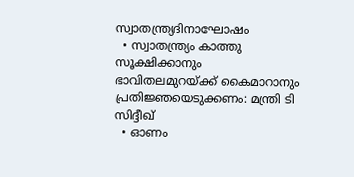സ്വാതന്ത്ര്യദിനാഘോഷം
  • സ്വാതന്ത്ര്യം കാത്തു സൂക്ഷിക്കാനും ഭാവിതലമുറയ്ക്ക് കൈമാറാനും പ്രതിജ്ഞയെടുക്കണം: മന്ത്രി ടി സിദ്ദീഖ്
  • ഓണം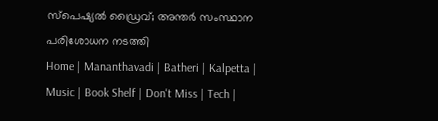സ്‌പെഷ്യല്‍ ഡ്രൈവ്; അന്തര്‍ സംസ്ഥാന പരിശോധന നടത്തി
Home | Mananthavadi | Batheri | Kalpetta | Music | Book Shelf | Don't Miss | Tech |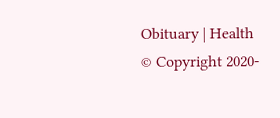Obituary | Health
© Copyright 2020-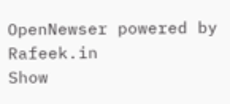OpenNewser powered by Rafeek.in
Show